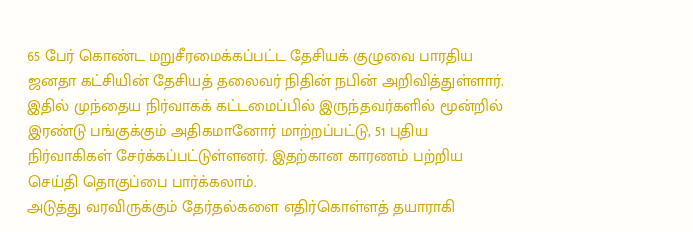65 பேர் கொண்ட மறுசீரமைக்கப்பட்ட தேசியக் குழுவை பாரதிய ஜனதா கட்சியின் தேசியத் தலைவர் நிதின் நபின் அறிவித்துள்ளார். இதில் முந்தைய நிர்வாகக் கட்டமைப்பில் இருந்தவர்களில் மூன்றில் இரண்டு பங்குக்கும் அதிகமானோர் மாற்றப்பட்டு, 51 புதிய நிர்வாகிகள் சேர்க்கப்பட்டுள்ளனர். இதற்கான காரணம் பற்றிய செய்தி தொகுப்பை பார்க்கலாம்.
அடுத்து வரவிருக்கும் தேர்தல்களை எதிர்கொள்ளத் தயாராகி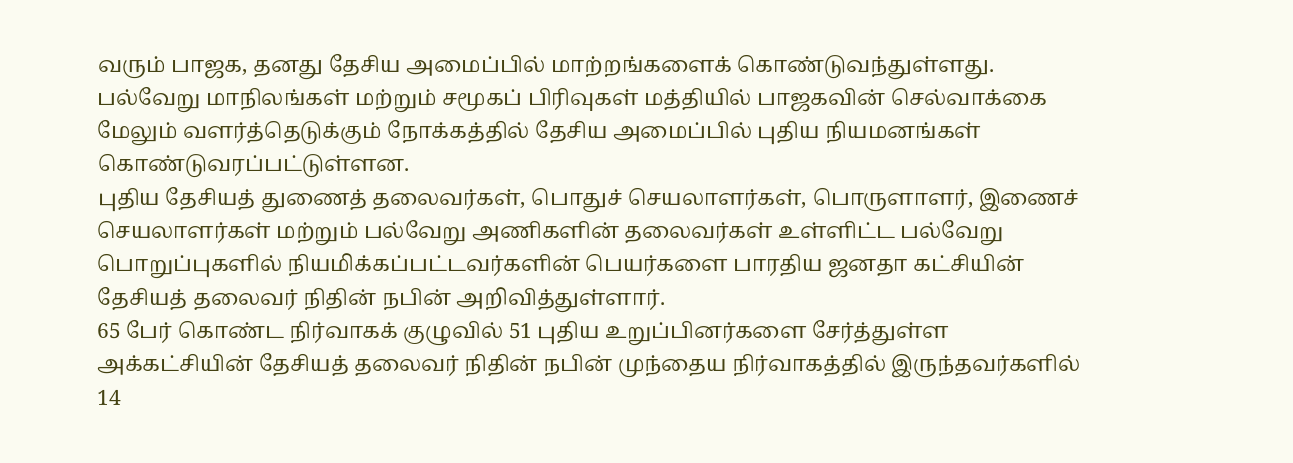வரும் பாஜக, தனது தேசிய அமைப்பில் மாற்றங்களைக் கொண்டுவந்துள்ளது.
பல்வேறு மாநிலங்கள் மற்றும் சமூகப் பிரிவுகள் மத்தியில் பாஜகவின் செல்வாக்கை மேலும் வளர்த்தெடுக்கும் நோக்கத்தில் தேசிய அமைப்பில் புதிய நியமனங்கள் கொண்டுவரப்பட்டுள்ளன.
புதிய தேசியத் துணைத் தலைவர்கள், பொதுச் செயலாளர்கள், பொருளாளர், இணைச் செயலாளர்கள் மற்றும் பல்வேறு அணிகளின் தலைவர்கள் உள்ளிட்ட பல்வேறு பொறுப்புகளில் நியமிக்கப்பட்டவர்களின் பெயர்களை பாரதிய ஜனதா கட்சியின் தேசியத் தலைவர் நிதின் நபின் அறிவித்துள்ளார்.
65 பேர் கொண்ட நிர்வாகக் குழுவில் 51 புதிய உறுப்பினர்களை சேர்த்துள்ள அக்கட்சியின் தேசியத் தலைவர் நிதின் நபின் முந்தைய நிர்வாகத்தில் இருந்தவர்களில் 14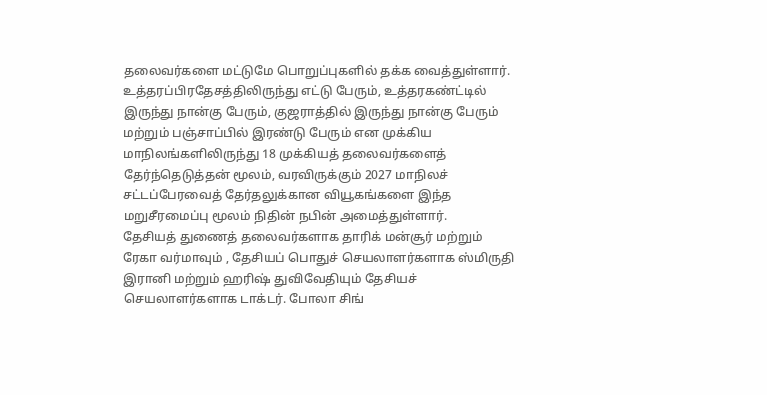தலைவர்களை மட்டுமே பொறுப்புகளில் தக்க வைத்துள்ளார்.
உத்தரப்பிரதேசத்திலிருந்து எட்டு பேரும், உத்தரகண்ட்டில் இருந்து நான்கு பேரும், குஜராத்தில் இருந்து நான்கு பேரும் மற்றும் பஞ்சாப்பில் இரண்டு பேரும் என முக்கிய மாநிலங்களிலிருந்து 18 முக்கியத் தலைவர்களைத் தேர்ந்தெடுத்தன் மூலம், வரவிருக்கும் 2027 மாநிலச் சட்டப்பேரவைத் தேர்தலுக்கான வியூகங்களை இந்த மறுசீரமைப்பு மூலம் நிதின் நபின் அமைத்துள்ளார்.
தேசியத் துணைத் தலைவர்களாக தாரிக் மன்சூர் மற்றும் ரேகா வர்மாவும் , தேசியப் பொதுச் செயலாளர்களாக ஸ்மிருதி இரானி மற்றும் ஹரிஷ் துவிவேதியும் தேசியச் செயலாளர்களாக டாக்டர். போலா சிங்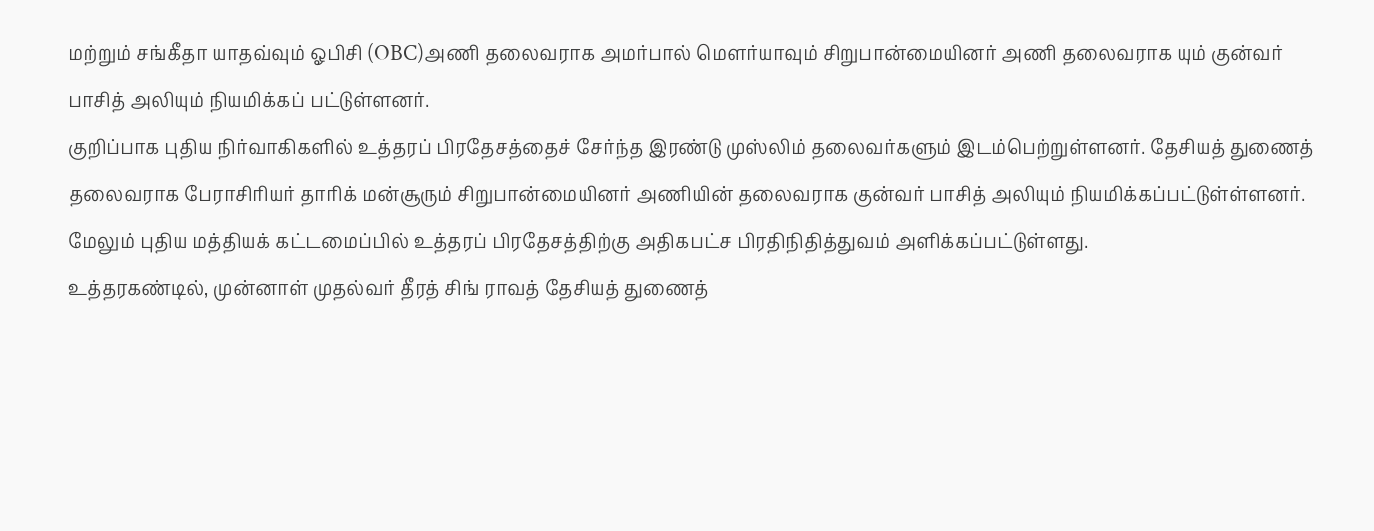மற்றும் சங்கீதா யாதவ்வும் ஓபிசி (OBC)அணி தலைவராக அமர்பால் மௌர்யாவும் சிறுபான்மையினர் அணி தலைவராக யும் குன்வர் பாசித் அலியும் நியமிக்கப் பட்டுள்ளனர்.
குறிப்பாக புதிய நிர்வாகிகளில் உத்தரப் பிரதேசத்தைச் சேர்ந்த இரண்டு முஸ்லிம் தலைவர்களும் இடம்பெற்றுள்ளனர். தேசியத் துணைத் தலைவராக பேராசிரியர் தாரிக் மன்சூரும் சிறுபான்மையினர் அணியின் தலைவராக குன்வர் பாசித் அலியும் நியமிக்கப்பட்டுள்ள்ளனர்.
மேலும் புதிய மத்தியக் கட்டமைப்பில் உத்தரப் பிரதேசத்திற்கு அதிகபட்ச பிரதிநிதித்துவம் அளிக்கப்பட்டுள்ளது.
உத்தரகண்டில், முன்னாள் முதல்வர் தீரத் சிங் ராவத் தேசியத் துணைத்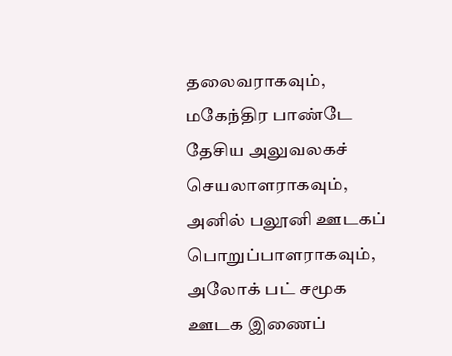தலைவராகவும், மகேந்திர பாண்டே தேசிய அலுவலகச் செயலாளராகவும், அனில் பலூனி ஊடகப் பொறுப்பாளராகவும், அலோக் பட் சமூக ஊடக இணைப்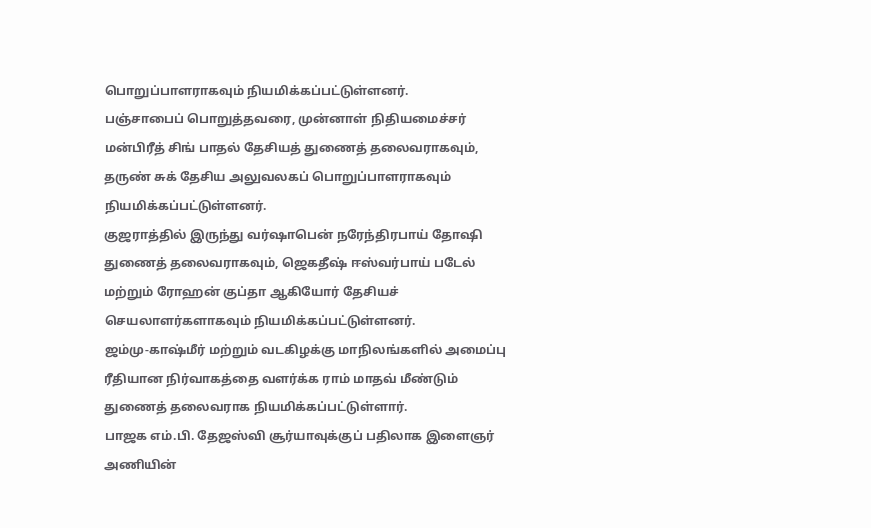பொறுப்பாளராகவும் நியமிக்கப்பட்டுள்ளனர்.
பஞ்சாபைப் பொறுத்தவரை, முன்னாள் நிதியமைச்சர் மன்பிரீத் சிங் பாதல் தேசியத் துணைத் தலைவராகவும், தருண் சுக் தேசிய அலுவலகப் பொறுப்பாளராகவும் நியமிக்கப்பட்டுள்ளனர்.
குஜராத்தில் இருந்து வர்ஷாபென் நரேந்திரபாய் தோஷி துணைத் தலைவராகவும், ஜெகதீஷ் ஈஸ்வர்பாய் படேல் மற்றும் ரோஹன் குப்தா ஆகியோர் தேசியச் செயலாளர்களாகவும் நியமிக்கப்பட்டுள்ளனர்.
ஜம்மு-காஷ்மீர் மற்றும் வடகிழக்கு மாநிலங்களில் அமைப்பு ரீதியான நிர்வாகத்தை வளர்க்க ராம் மாதவ் மீண்டும் துணைத் தலைவராக நியமிக்கப்பட்டுள்ளார்.
பாஜக எம்.பி. தேஜஸ்வி சூர்யாவுக்குப் பதிலாக இளைஞர் அணியின்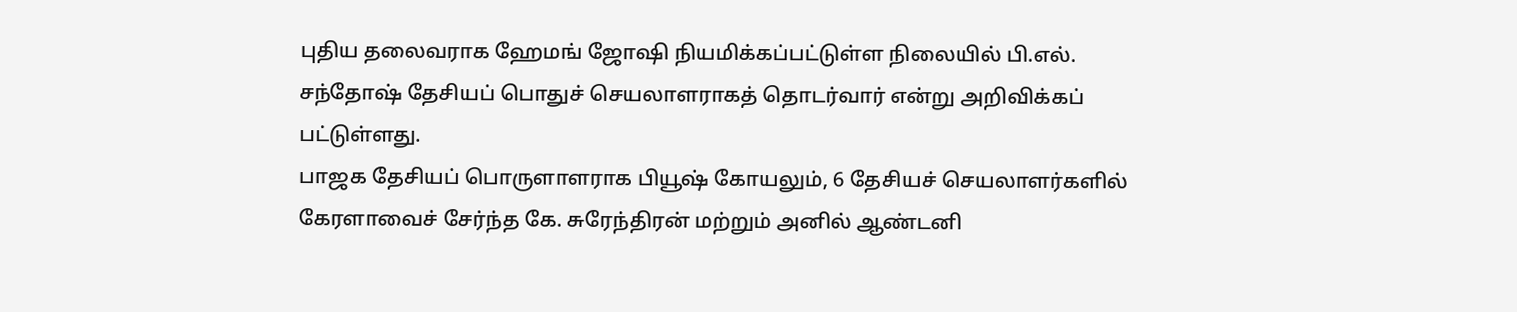புதிய தலைவராக ஹேமங் ஜோஷி நியமிக்கப்பட்டுள்ள நிலையில் பி.எல். சந்தோஷ் தேசியப் பொதுச் செயலாளராகத் தொடர்வார் என்று அறிவிக்கப் பட்டுள்ளது.
பாஜக தேசியப் பொருளாளராக பியூஷ் கோயலும், 6 தேசியச் செயலாளர்களில் கேரளாவைச் சேர்ந்த கே. சுரேந்திரன் மற்றும் அனில் ஆண்டனி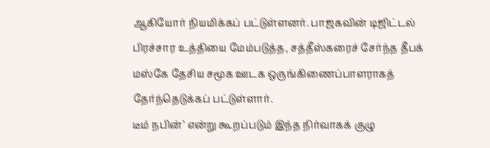ஆகியோர் நியமிக்கப் பட்டுள்ளனர். பாஜகவின் டிஜிட்டல் பிரச்சார உத்தியை மேம்படுத்த, சத்தீஸ்கரைச் சேர்ந்த தீபக் மஸ்கே தேசிய சமூக ஊடக ஒருங்கிணைப்பாளராகத் தேர்ந்தெடுக்கப் பட்டுள்ளார்.
டீம் நபின்’ என்று கூறப்படும் இந்த நிர்வாகக் குழு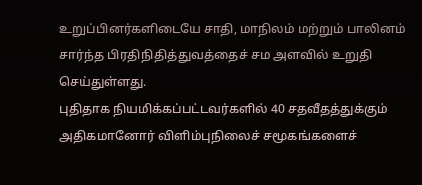உறுப்பினர்களிடையே சாதி, மாநிலம் மற்றும் பாலினம் சார்ந்த பிரதிநிதித்துவத்தைச் சம அளவில் உறுதி செய்துள்ளது.
புதிதாக நியமிக்கப்பட்டவர்களில் 40 சதவீதத்துக்கும் அதிகமானோர் விளிம்புநிலைச் சமூகங்களைச்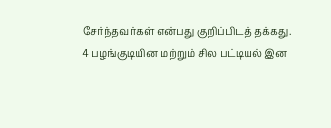சேர்ந்தவர்கள் என்பது குறிப்பிடத் தக்கது.
4 பழங்குடியின மற்றும் சில பட்டியல் இன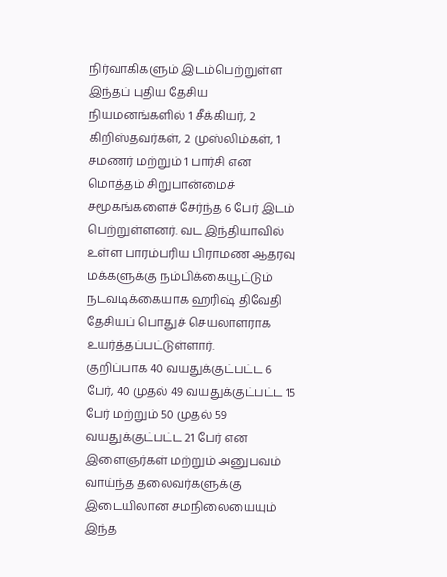நிர்வாகிகளும் இடம்பெற்றுள்ள இந்தப் புதிய தேசிய நியமனங்களில் 1 சீக்கியர், 2 கிறிஸ்தவர்கள், 2 முஸ்லிம்கள், 1 சமணர் மற்றும் 1 பார்சி என மொத்தம் சிறுபான்மைச் சமூகங்களைச் சேர்ந்த 6 பேர் இடம் பெற்றுள்ளனர். வட இந்தியாவில் உள்ள பாரம்பரிய பிராமண ஆதரவு மக்களுக்கு நம்பிக்கையூட்டும் நடவடிக்கையாக ஹரிஷ் திவேதி தேசியப் பொதுச் செயலாளராக உயர்த்தப்பட்டுள்ளார்.
குறிப்பாக 40 வயதுக்குட்பட்ட 6 பேர், 40 முதல் 49 வயதுக்குட்பட்ட 15 பேர் மற்றும் 50 முதல் 59 வயதுக்குட்பட்ட 21 பேர் என இளைஞர்கள் மற்றும் அனுபவம் வாய்ந்த தலைவர்களுக்கு இடையிலான சமநிலையையும் இந்த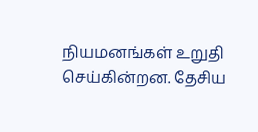நியமனங்கள் உறுதி செய்கின்றன. தேசிய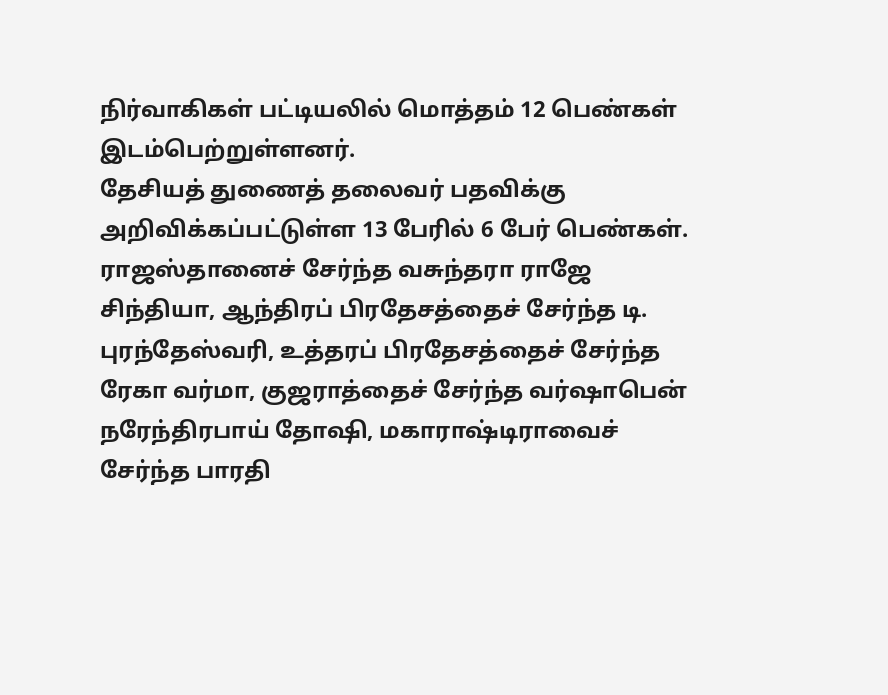நிர்வாகிகள் பட்டியலில் மொத்தம் 12 பெண்கள் இடம்பெற்றுள்ளனர்.
தேசியத் துணைத் தலைவர் பதவிக்கு அறிவிக்கப்பட்டுள்ள 13 பேரில் 6 பேர் பெண்கள். ராஜஸ்தானைச் சேர்ந்த வசுந்தரா ராஜே சிந்தியா, ஆந்திரப் பிரதேசத்தைச் சேர்ந்த டி. புரந்தேஸ்வரி, உத்தரப் பிரதேசத்தைச் சேர்ந்த ரேகா வர்மா, குஜராத்தைச் சேர்ந்த வர்ஷாபென் நரேந்திரபாய் தோஷி, மகாராஷ்டிராவைச் சேர்ந்த பாரதி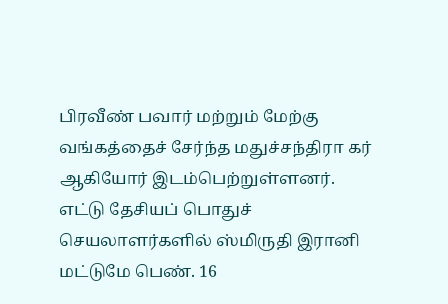பிரவீண் பவார் மற்றும் மேற்கு வங்கத்தைச் சேர்ந்த மதுச்சந்திரா கர் ஆகியோர் இடம்பெற்றுள்ளனர்.
எட்டு தேசியப் பொதுச் செயலாளர்களில் ஸ்மிருதி இரானி மட்டுமே பெண். 16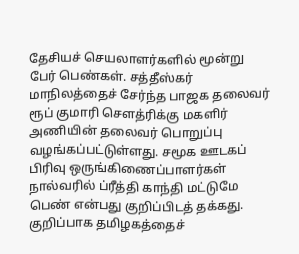தேசியச் செயலாளர்களில் மூன்று பேர் பெண்கள். சத்தீஸ்கர் மாநிலத்தைச் சேர்ந்த பாஜக தலைவர் ரூப் குமாரி செளத்ரிக்கு மகளிர் அணியின் தலைவர் பொறுப்பு வழங்கப்பட்டுள்ளது. சமூக ஊடகப் பிரிவு ஒருங்கிணைப்பாளர்கள் நால்வரில் ப்ரீத்தி காந்தி மட்டுமே பெண் என்பது குறிப்பிடத் தக்கது.
குறிப்பாக தமிழகத்தைச்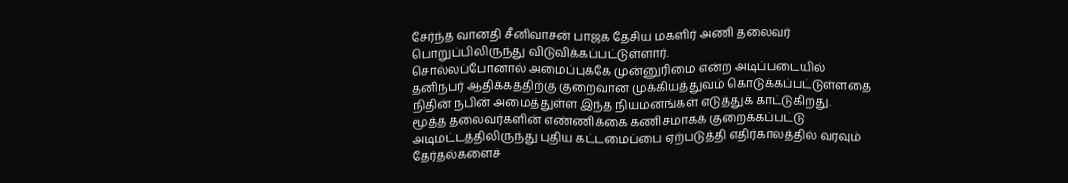சேர்ந்த வானதி சீனிவாசன் பாஜக தேசிய மகளிர் அணி தலைவர் பொறுப்பிலிருந்து விடுவிக்கப்பட்டுள்ளார்.
சொல்லப்போனால் அமைப்புக்கே முன்னுரிமை என்ற அடிப்படையில் தனிநபர் ஆதிக்கத்திற்கு குறைவான முக்கியத்துவம் கொடுக்கப்பட்டுள்ளதை நிதின் நபின் அமைத்துள்ள இந்த நியமனங்கள் எடுத்துக் காட்டுகிறது.
மூத்த தலைவர்களின் எண்ணிக்கை கணிசமாகக் குறைக்கப்பட்டு அடிமட்டத்திலிருந்து புதிய கட்டமைப்பை ஏற்படுத்தி எதிர்காலத்தில் வரவும் தேர்தல்களைச்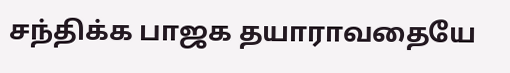சந்திக்க பாஜக தயாராவதையே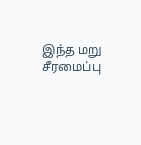இந்த மறு சீரமைப்பு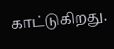காட்டுகிறது.